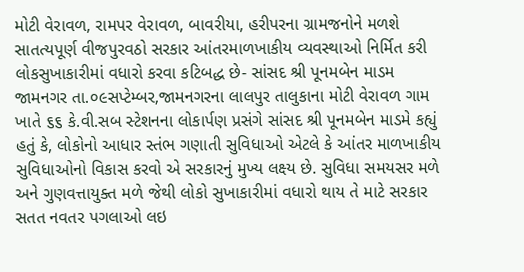મોટી વેરાવળ, રામપર વેરાવળ, બાવરીયા, હરીપરના ગ્રામજનોને મળશે સાતત્યપૂર્ણ વીજપુરવઠો સરકાર આંતરમાળખાકીય વ્યવસ્થાઓ નિર્મિત કરી લોકસુખાકારીમાં વધારો કરવા કટિબદ્ધ છે- સાંસદ શ્રી પૂનમબેન માડમ
જામનગર તા.૦૯સપ્ટેમ્બર,જામનગરના લાલપુર તાલુકાના મોટી વેરાવળ ગામ ખાતે ૬૬ કે.વી.સબ સ્ટેશનના લોકાર્પણ પ્રસંગે સાંસદ શ્રી પૂનમબેન માડમે કહ્યું હતું કે, લોકોનો આધાર સ્તંભ ગણાતી સુવિધાઓ એટલે કે આંતર માળખાકીય સુવિધાઓનો વિકાસ કરવો એ સરકારનું મુખ્ય લક્ષ્ય છે. સુવિધા સમયસર મળે અને ગુણવત્તાયુક્ત મળે જેથી લોકો સુખાકારીમાં વધારો થાય તે માટે સરકાર સતત નવતર પગલાઓ લઇ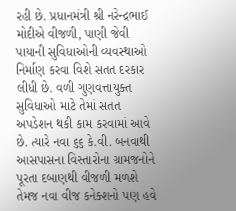રહી છે. પ્રધાનમંત્રી શ્રી નરેન્દ્રભાઈ મોદીએ વીજળી, પાણી જેવી પાયાની સુવિધાઓની વ્યવસ્થાઓ નિર્માણ કરવા વિશે સતત દરકાર લીધી છે. વળી ગુણવત્તાયુક્ત સુવિધાઓ માટે તેમાં સતત અપડેશન થકી કામ કરવામાં આવે છે. ત્યારે નવા ૬૬ કે.વી. બનવાથી આસપાસના વિસ્તારોના ગ્રામજનોને પૂરતા દબાણથી વીજળી મળશે તેમજ નવા વીજ કનેક્શનો પણ હવે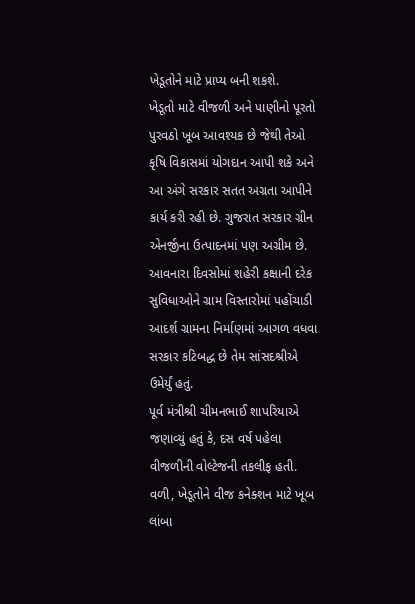ખેડૂતોને માટે પ્રાપ્ય બની શકશે.
ખેડૂતો માટે વીજળી અને પાણીનો પૂરતો પુરવઠો ખૂબ આવશ્યક છે જેથી તેઓ કૃષિ વિકાસમાં યોગદાન આપી શકે અને આ અંગે સરકાર સતત અગ્રતા આપીને કાર્ય કરી રહી છે. ગુજરાત સરકાર ગ્રીન એનર્જીના ઉત્પાદનમાં પણ અગ્રીમ છે. આવનારા દિવસોમાં શહેરી કક્ષાની દરેક સુવિધાઓને ગ્રામ વિસ્તારોમાં પહોંચાડી આદર્શ ગ્રામના નિર્માણમાં આગળ વધવા સરકાર કટિબદ્ધ છે તેમ સાંસદશ્રીએ ઉમેર્યું હતું.
પૂર્વ મંત્રીશ્રી ચીમનભાઈ શાપરિયાએ જણાવ્યું હતું કે, દસ વર્ષ પહેલા વીજળીની વોલ્ટેજની તકલીફ હતી. વળી, ખેડૂતોને વીજ કનેક્શન માટે ખૂબ લાંબા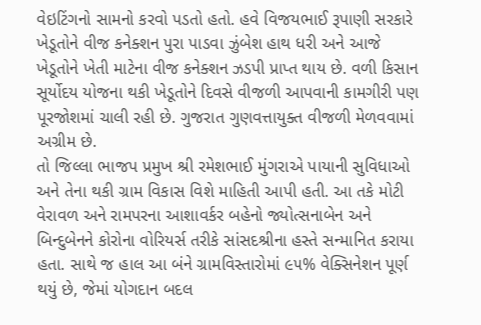વેઇટિંગનો સામનો કરવો પડતો હતો. હવે વિજયભાઈ રૂપાણી સરકારે ખેડૂતોને વીજ કનેક્શન પુરા પાડવા ઝુંબેશ હાથ ધરી અને આજે ખેડૂતોને ખેતી માટેના વીજ કનેક્શન ઝડપી પ્રાપ્ત થાય છે. વળી કિસાન સૂર્યોદય યોજના થકી ખેડૂતોને દિવસે વીજળી આપવાની કામગીરી પણ પૂરજોશમાં ચાલી રહી છે. ગુજરાત ગુણવત્તાયુક્ત વીજળી મેળવવામાં અગ્રીમ છે.
તો જિલ્લા ભાજપ પ્રમુખ શ્રી રમેશભાઈ મુંગરાએ પાયાની સુવિધાઓ અને તેના થકી ગ્રામ વિકાસ વિશે માહિતી આપી હતી. આ તકે મોટી વેરાવળ અને રામપરના આશાવર્કર બહેનો જ્યોત્સનાબેન અને બિન્દુબેનને કોરોના વોરિયર્સ તરીકે સાંસદશ્રીના હસ્તે સન્માનિત કરાયા હતા. સાથે જ હાલ આ બંને ગ્રામવિસ્તારોમાં ૯૫% વેક્સિનેશન પૂર્ણ થયું છે, જેમાં યોગદાન બદલ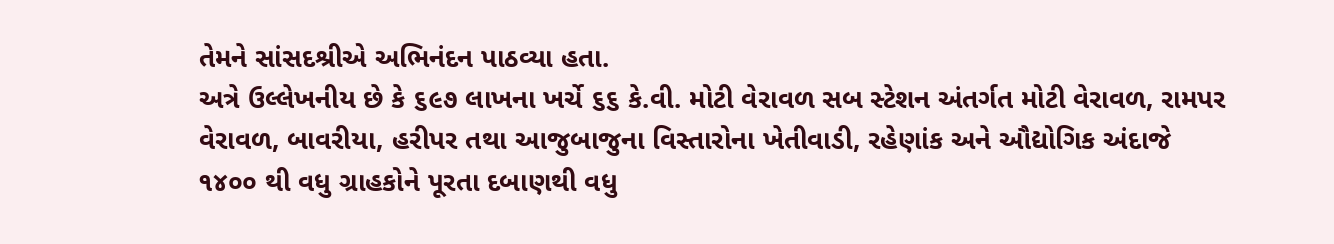તેમને સાંસદશ્રીએ અભિનંદન પાઠવ્યા હતા.
અત્રે ઉલ્લેખનીય છે કે ૬૯૭ લાખના ખર્ચે ૬૬ કે.વી. મોટી વેરાવળ સબ સ્ટેશન અંતર્ગત મોટી વેરાવળ, રામપર વેરાવળ, બાવરીયા, હરીપર તથા આજુબાજુના વિસ્તારોના ખેતીવાડી, રહેણાંક અને ઔદ્યોગિક અંદાજે ૧૪૦૦ થી વધુ ગ્રાહકોને પૂરતા દબાણથી વધુ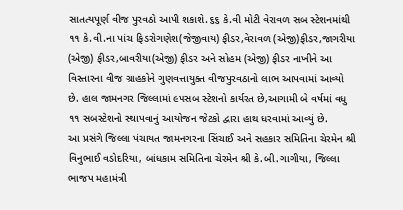સાતત્યપૂર્ણ વીજ પુરવઠો આપી શકાશે.૬૬ કે.વી મોટી વેરાવળ સબ સ્ટેશનમાંથી ૧૧ કે.વી.ના પાંચ ફિડરોગણેશ(જેજીવાય) ફીડર,વેરાવળ (એજી)ફીડર,જાગરીયા (એજી) ફીડર,બાવરીયા(એજી) ફીડર અને સોહમ (એજી) ફીડર નાખીને આ વિસ્તારના વીજ ગ્રાહકોને ગુણવત્તાયુક્ત વીજપુરવઠાનો લાભ આપવામાં આવ્યો છે. હાલ જામનગર જિલ્લામાં ૯૫સબ સ્ટેશનો કાર્યરત છે,આગામી બે વર્ષમાં વધુ ૧૧ સબસ્ટેશનો સ્થાપવાનું આયોજન જેટકો દ્વારા હાથ ધરવામાં આવ્યું છે.
આ પ્રસંગે જિલ્લા પંચાયત જામનગરના સિંચાઈ અને સહકાર સમિતિના ચેરમેન શ્રી વિનુભાઈ વડોદરિયા, બાંધકામ સમિતિના ચેરમેન શ્રી કે.બી.ગાગીયા, જિલ્લા ભાજપ મહામંત્રી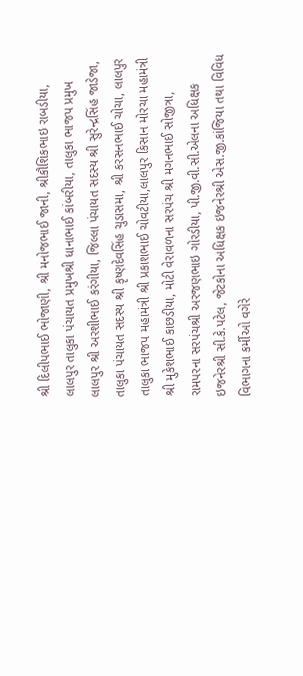શ્રી દિલીપભાઈ ભોજાણી, શ્રી મનોજભાઈ જાની, શ્રીકૌશિકભાઇ રાબડીયા, લાલપુર તાલુકા પંચાયત પ્રમુખશ્રી ધાનાભાઈ કાંબરીયા, તાલુકા ભાજપ પ્રમુખ લાલપુર શ્રી અરશીભાઈ કરંગીયા, જિલ્લા પંચાયત સદસ્ય શ્રી સુરેન્દ્રસિંહ જાડેજા, તાલુકા પંચાયત સદસ્ય શ્રી કૃષ્ણદેવસિંહ ચુડાસમા, શ્રી કરસનભાઈ ચોચા, લાલપુર તાલુકા ભાજપ મહામંત્રી શ્રી પ્રકાશભાઈ ચોવટીયા,લાલપુર કિસાન મોરચા મહામંત્રી શ્રી મુકેશભાઈ કાછડીયા, મોટી વેરાવળના સરપંચ શ્રી મગનભાઈ સોજીત્રા, રામપરના સરપંચશ્રી અરજણભાઇ ગોરડીયા, પી.જી.વી.સી.એલના અધિક્ષક ઇજનેરશ્રી સી.કે.પટેલ, જેટકોના અધિક્ષક ઇજનેરશ્રી એસ.જી.કાંજિયા તથા વિવિધ વિભાગના કર્મીઓ વગેરે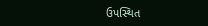ઉપસ્થિત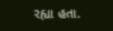રહ્યા હતા.